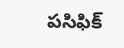పసిఫిక్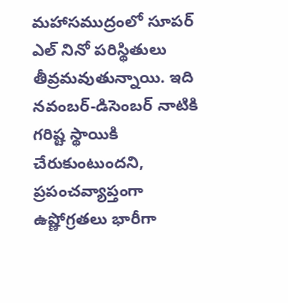మహాసముద్రంలో సూపర్ ఎల్ నినో పరిస్థితులు తీవ్రమవుతున్నాయి. ఇది నవంబర్-డిసెంబర్ నాటికి గరిష్ట స్థాయికి చేరుకుంటుందని, ప్రపంచవ్యాప్తంగా ఉష్ణోగ్రతలు భారీగా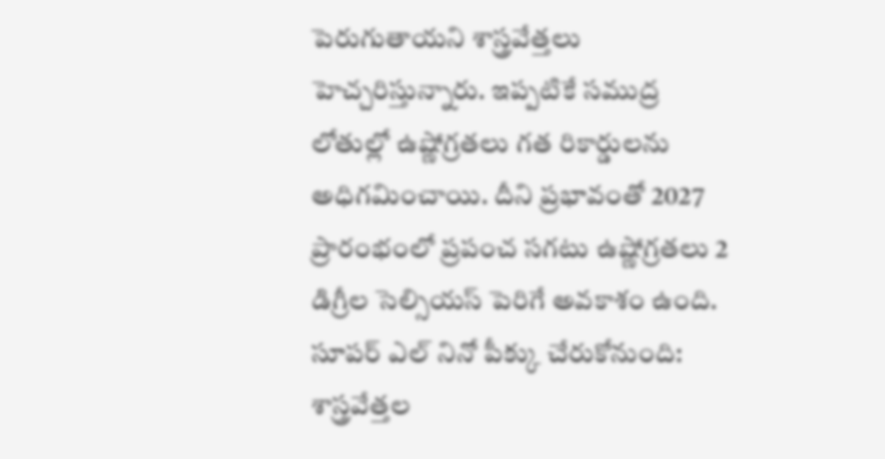పెరుగుతాయని శాస్త్రవేత్తలు హెచ్చరిస్తున్నారు. ఇప్పటికే సముద్ర లోతుల్లో ఉష్ణోగ్రతలు గత రికార్డులను అధిగమించాయి. దీని ప్రభావంతో 2027 ప్రారంభంలో ప్రపంచ సగటు ఉష్ణోగ్రతలు 2 డిగ్రీల సెల్సియస్ పెరిగే అవకాశం ఉంది.
సూపర్ ఎల్ నినో పీక్కు చేరుకోనుంది: శాస్త్రవేత్తల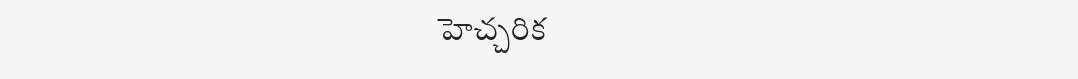హెచ్చరిక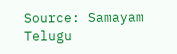Source: Samayam Telugu